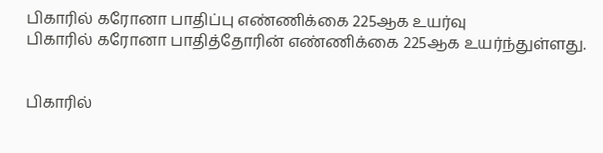பிகாரில் கரோனா பாதிப்பு எண்ணிக்கை 225ஆக உயர்வு
பிகாரில் கரோனா பாதித்தோரின் எண்ணிக்கை 225ஆக உயர்ந்துள்ளது.


பிகாரில்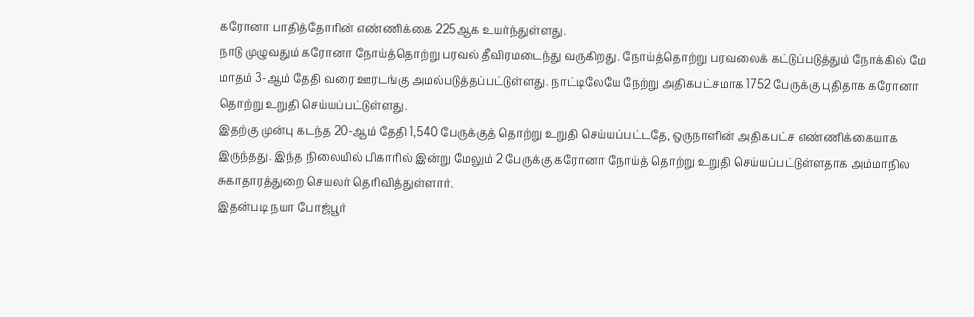கரோனா பாதித்தோரின் எண்ணிக்கை 225ஆக உயர்ந்துள்ளது.
நாடு முழுவதும் கரோனா நோய்த்தொற்று பரவல் தீவிரமடைந்து வருகிறது. நோய்த்தொற்று பரவலைக் கட்டுப்படுத்தும் நோக்கில் மே மாதம் 3-ஆம் தேதி வரை ஊரடங்கு அமல்படுத்தப்பட்டுள்ளது. நாட்டிலேயே நேற்று அதிகபட்சமாக 1752 பேருக்கு புதிதாக கரோனா தொற்று உறுதி செய்யப்பட்டுள்ளது.
இதற்கு முன்பு கடந்த 20-ஆம் தேதி 1,540 பேருக்குத் தொற்று உறுதி செய்யப்பட்டதே, ஒருநாளின் அதிகபட்ச எண்ணிக்கையாக இருந்தது. இந்த நிலையில் பிகாரில் இன்று மேலும் 2 பேருக்கு கரோனா நோய்த் தொற்று உறுதி செய்யப்பட்டுள்ளதாக அம்மாநில சுகாதாரத்துறை செயலர் தெரிவித்துள்ளார்.
இதன்படி நயா போஜ்பூர்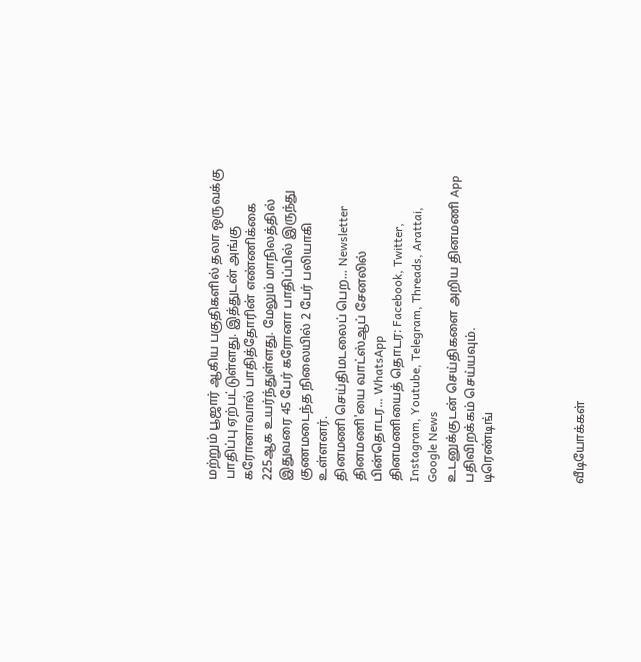மற்றும் பூஜார் ஆகிய பகுதிகளில் தலா ஒருவக்கு பாதிப்பு ஏற்பட்டுள்ளது. இத்துடன் அங்கு கரோனாவால் பாதித்தோரின் எண்ணிக்கை 225ஆக உயர்ந்துள்ளது. மேலும் மாநிலத்தில் இதுவரை 45 பேர் கரோனா பாதிப்பில் இருந்து குணமடைந்த நிலையில் 2 பேர் பலியாகி உள்ளனர்.
தினமணி செய்திமடலைப் பெற... Newsletter
தினமணி'யை வாட்ஸ்ஆப் சேனலில் பின்தொடர... WhatsApp
தினமணியைத் தொடர: Facebook, Twitter, Instagram, Youtube, Telegram, Threads, Arattai, Google News
உடனுக்குடன் செய்திகளை அறிய தினமணி App பதிவிறக்கம் செய்யவும்.
டிரெண்டிங்




வீடியோக்கள்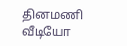தினமணி வீடியோ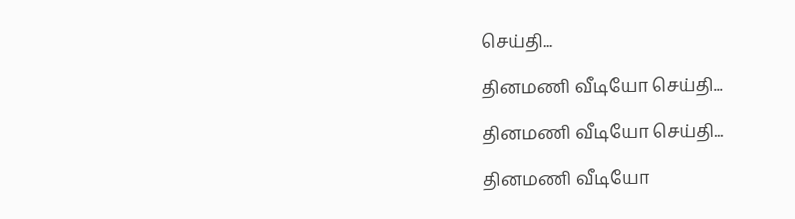செய்தி...

தினமணி வீடியோ செய்தி...

தினமணி வீடியோ செய்தி...

தினமணி வீடியோ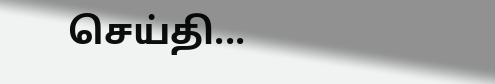செய்தி...